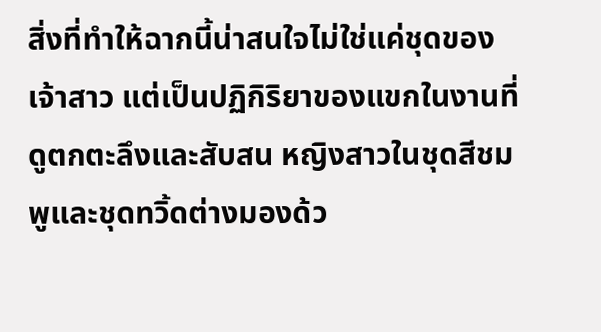สิ่งที่ทำให้ฉากนี้น่าสนใจไม่ใช่แค่ชุดของเจ้าสาว แต่เป็นปฏิกิริยาของแขกในงานที่ดูตกตะลึงและสับสน หญิงสาวในชุดสีชมพูและชุดทวิ้ดต่างมองด้ว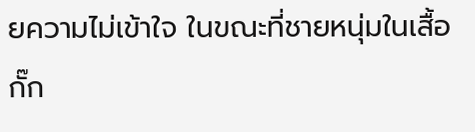ยความไม่เข้าใจ ในขณะที่ชายหนุ่มในเสื้อกั๊ก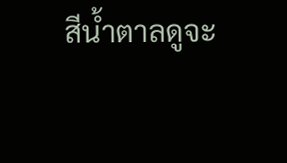สีน้ำตาลดูจะ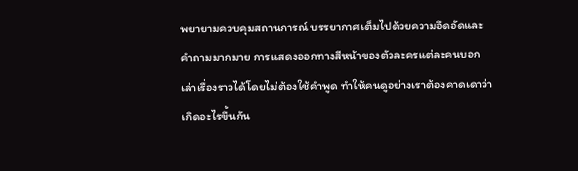พยายามควบคุมสถานการณ์ บรรยากาศเต็มไปด้วยความอึดอัดและคำถามมากมาย การแสดงออกทางสีหน้าของตัวละครแต่ละคนบอกเล่าเรื่องราวได้โดยไม่ต้องใช้คำพูด ทำให้คนดูอย่างเราต้องคาดเดาว่าเกิดอะไรขึ้นกัน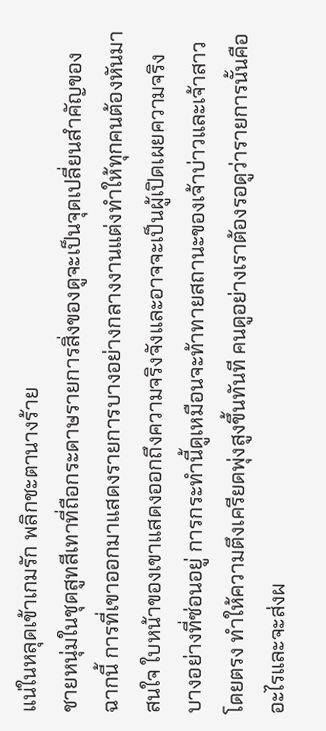แน่ในหลุดเข้าเกมรัก พลิกชะตานางร้าย
ชายหนุ่มในชุดสูทสีเทาที่ถือกระดาษรายการสิ่งของดูจะเป็นจุดเปลี่ยนสำคัญของฉากนี้ การที่เขาออกมาแสดงรายการบางอย่างกลางงานแต่งทำให้ทุกคนต้องหันมาสนใจ ใบหน้าของเขาแสดงออกถึงความจริงจังและอาจจะเป็นผู้เปิดเผยความจริงบางอย่างที่ซ่อนอยู่ การกระทำนี้ดูเหมือนจะท้าทายสถานะของเจ้าบ่าวและเจ้าสาวโดยตรง ทำให้ความตึงเครียดพุ่งสูงขึ้นทันที คนดูอย่างเราต้องรอดูว่ารายการนั้นคืออะไรและจะส่งผ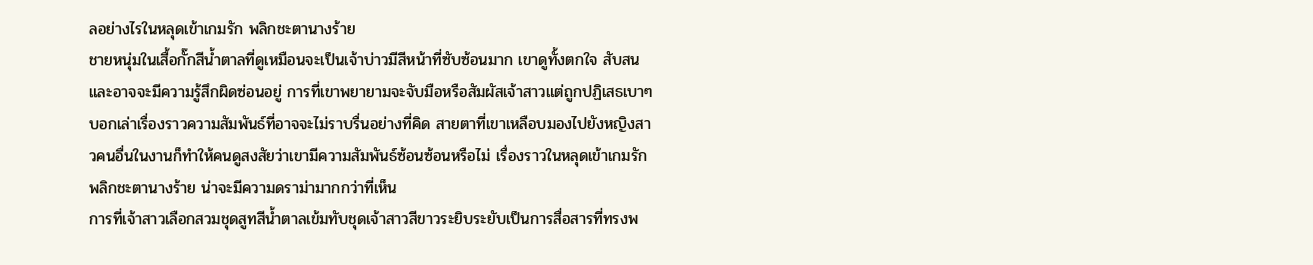ลอย่างไรในหลุดเข้าเกมรัก พลิกชะตานางร้าย
ชายหนุ่มในเสื้อกั๊กสีน้ำตาลที่ดูเหมือนจะเป็นเจ้าบ่าวมีสีหน้าที่ซับซ้อนมาก เขาดูทั้งตกใจ สับสน และอาจจะมีความรู้สึกผิดซ่อนอยู่ การที่เขาพยายามจะจับมือหรือสัมผัสเจ้าสาวแต่ถูกปฏิเสธเบาๆ บอกเล่าเรื่องราวความสัมพันธ์ที่อาจจะไม่ราบรื่นอย่างที่คิด สายตาที่เขาเหลือบมองไปยังหญิงสาวคนอื่นในงานก็ทำให้คนดูสงสัยว่าเขามีความสัมพันธ์ซ้อนซ้อนหรือไม่ เรื่องราวในหลุดเข้าเกมรัก พลิกชะตานางร้าย น่าจะมีความดราม่ามากกว่าที่เห็น
การที่เจ้าสาวเลือกสวมชุดสูทสีน้ำตาลเข้มทับชุดเจ้าสาวสีขาวระยิบระยับเป็นการสื่อสารที่ทรงพ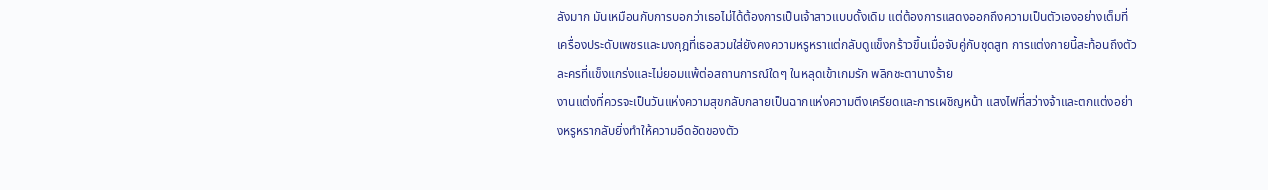ลังมาก มันเหมือนกับการบอกว่าเธอไม่ได้ต้องการเป็นเจ้าสาวแบบดั้งเดิม แต่ต้องการแสดงออกถึงความเป็นตัวเองอย่างเต็มที่ เครื่องประดับเพชรและมงกุฎที่เธอสวมใส่ยังคงความหรูหราแต่กลับดูแข็งกร้าวขึ้นเมื่อจับคู่กับชุดสูท การแต่งกายนี้สะท้อนถึงตัวละครที่แข็งแกร่งและไม่ยอมแพ้ต่อสถานการณ์ใดๆ ในหลุดเข้าเกมรัก พลิกชะตานางร้าย
งานแต่งที่ควรจะเป็นวันแห่งความสุขกลับกลายเป็นฉากแห่งความตึงเครียดและการเผชิญหน้า แสงไฟที่สว่างจ้าและตกแต่งอย่างหรูหรากลับยิ่งทำให้ความอึดอัดของตัว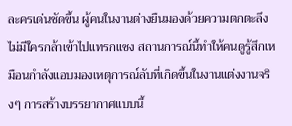ละครเด่นชัดขึ้น ผู้คนในงานต่างยืนมองด้วยความตกตะลึง ไม่มีใครกล้าเข้าไปแทรกแซง สถานการณ์นี้ทำให้คนดูรู้สึกเหมือนกำลังแอบมองเหตุการณ์ลับที่เกิดขึ้นในงานแต่งงานจริงๆ การสร้างบรรยากาศแบบนี้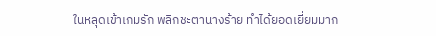ในหลุดเข้าเกมรัก พลิกชะตานางร้าย ทำได้ยอดเยี่ยมมาก